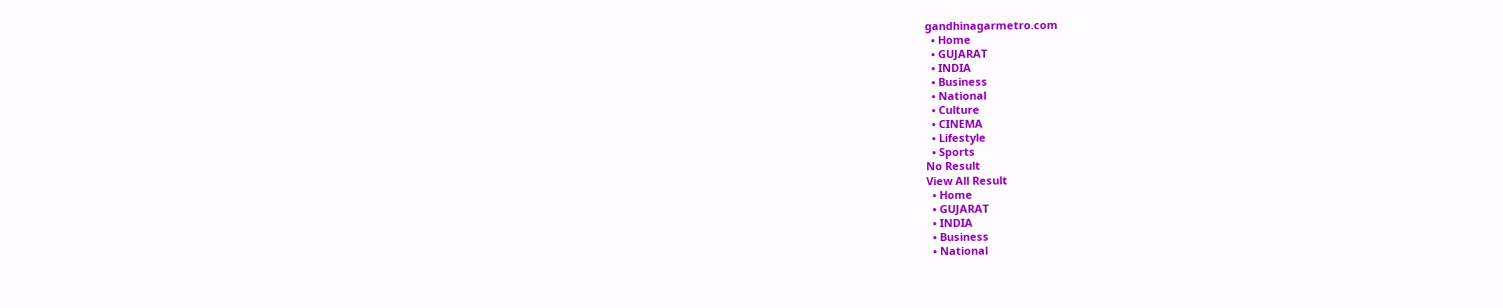gandhinagarmetro.com
  • Home
  • GUJARAT
  • INDIA
  • Business
  • National
  • Culture
  • CINEMA
  • Lifestyle
  • Sports
No Result
View All Result
  • Home
  • GUJARAT
  • INDIA
  • Business
  • National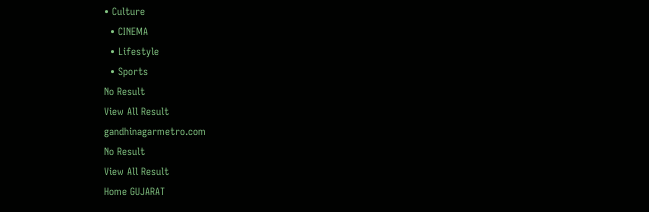• Culture
  • CINEMA
  • Lifestyle
  • Sports
No Result
View All Result
gandhinagarmetro.com
No Result
View All Result
Home GUJARAT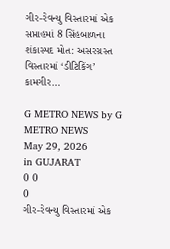ગીર-રેવન્યુ વિસ્તારમાં એક સપ્તાહમાં 8 સિંહબાળના શંકાસ્પદ મોત: અસરગ્રસ્ત વિસ્તારમાં ‘ડીટિકિંગ’ કામગીર…

G METRO NEWS by G METRO NEWS
May 29, 2026
in GUJARAT
0 0
0
ગીર-રેવન્યુ વિસ્તારમાં એક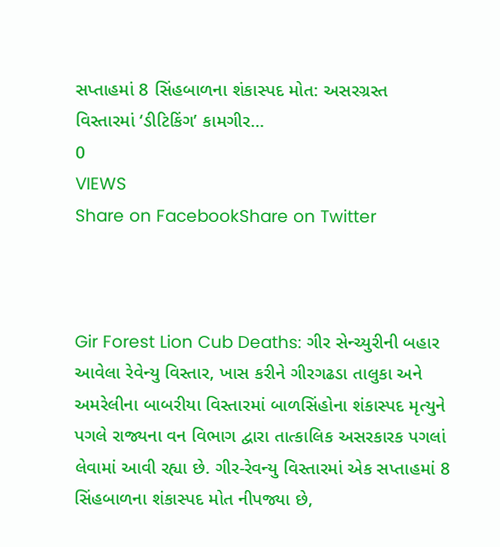સપ્તાહમાં 8 સિંહબાળના શંકાસ્પદ મોત: અસરગ્રસ્ત વિસ્તારમાં ‘ડીટિકિંગ’ કામગીર…
0
VIEWS
Share on FacebookShare on Twitter



Gir Forest Lion Cub Deaths: ગીર સેન્ચ્યુરીની બહાર આવેલા રેવેન્યુ વિસ્તાર, ખાસ કરીને ગીરગઢડા તાલુકા અને અમરેલીના બાબરીયા વિસ્તારમાં બાળસિંહોના શંકાસ્પદ મૃત્યુને પગલે રાજ્યના વન વિભાગ દ્વારા તાત્કાલિક અસરકારક પગલાં લેવામાં આવી રહ્યા છે. ગીર-રેવન્યુ વિસ્તારમાં એક સપ્તાહમાં 8 સિંહબાળના શંકાસ્પદ મોત નીપજ્યા છે,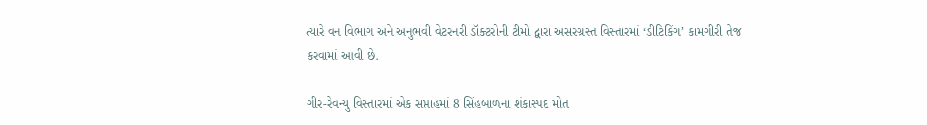ત્યારે વન વિભાગ અને અનુભવી વેટરનરી ડૉક્ટરોની ટીમો દ્વારા અસરગ્રસ્ત વિસ્તારમાં ‘ડીટિકિંગ’ કામગીરી તેજ કરવામાં આવી છે.

ગીર-રેવન્યુ વિસ્તારમાં એક સપ્તાહમાં 8 સિંહબાળના શંકાસ્પદ મોત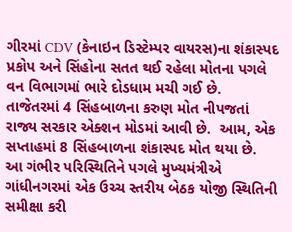ગીરમાં CDV (કેનાઇન ડિસ્ટેમ્પર વાયરસ)ના શંકાસ્પદ પ્રકોપ અને સિંહોના સતત થઈ રહેલા મોતના પગલે વન વિભાગમાં ભારે દોડધામ મચી ગઈ છે. તાજેતરમાં 4 સિંહબાળના કરુણ મોત નીપજતાં રાજ્ય સરકાર એક્શન મોડમાં આવી છે.  આમ, એક સપ્તાહમાં 8 સિંહબાળના શંકાસ્પદ મોત થયા છે. આ ગંભીર પરિસ્થિતિને પગલે મુખ્યમંત્રીએ ગાંધીનગરમાં એક ઉચ્ચ સ્તરીય બેઠક યોજી સ્થિતિની સમીક્ષા કરી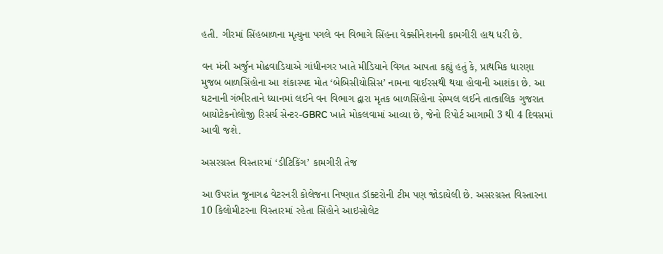હતી. ગીરમાં સિંહબાળના મૃત્યુના પગલે વન વિભાગે સિંહના વેક્સીનેશનની કામગીરી હાથ ધરી છે.

વન મંત્રી અર્જુન મોઢવાડિયાએ ગાંધીનગર ખાતે મીડિયાને વિગત આપતા કહ્યું હતું કે, પ્રાથમિક ધારણા મુજબ બાળસિંહોના આ શંકાસ્પદ મોત ‘બેબિસીયોસિસ’ નામના વાઈરસથી થયા હોવાની આશંકા છે. આ ઘટનાની ગંભીરતાને ધ્યાનમાં લઈને વન વિભાગ દ્વારા મૃતક બાળસિંહોના સેમ્પલ લઈને તાત્કાલિક ગુજરાત બાયોટેકનોલોજી રિસર્ચ સેન્ટર-GBRC ખાતે મોકલવામાં આવ્યા છે, જેનો રિપોર્ટ આગામી 3 થી 4 દિવસમાં આવી જશે.

અસરગ્રસ્ત વિસ્તારમાં ‘ડીટિકિંગ’ કામગીરી તેજ

આ ઉપરાંત જૂનાગઢ વેટરનરી કોલેજના નિષ્ણાત ડૉક્ટરોની ટીમ પણ જોડાયેલી છે. અસરગ્રસ્ત વિસ્તારના 10 કિલોમીટરના વિસ્તારમાં રહેતા સિંહોને આઇસોલેટ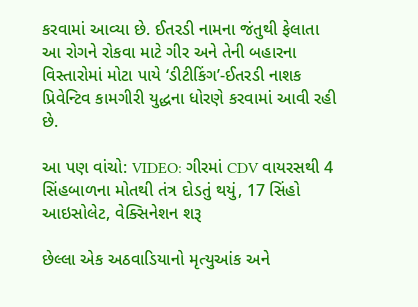કરવામાં આવ્યા છે. ઈતરડી નામના જંતુથી ફેલાતા આ રોગને રોકવા માટે ગીર અને તેની બહારના વિસ્તારોમાં મોટા પાયે ‘ડીટીકિંગ’-ઈતરડી નાશક પ્રિવેન્ટિવ કામગીરી યુદ્ધના ધોરણે કરવામાં આવી રહી છે.

આ પણ વાંચો: VIDEO: ગીરમાં CDV વાયરસથી 4 સિંહબાળના મોતથી તંત્ર દોડતું થયું, 17 સિંહો આઇસોલેટ, વેક્સિનેશન શરૂ

છેલ્લા એક અઠવાડિયાનો મૃત્યુઆંક અને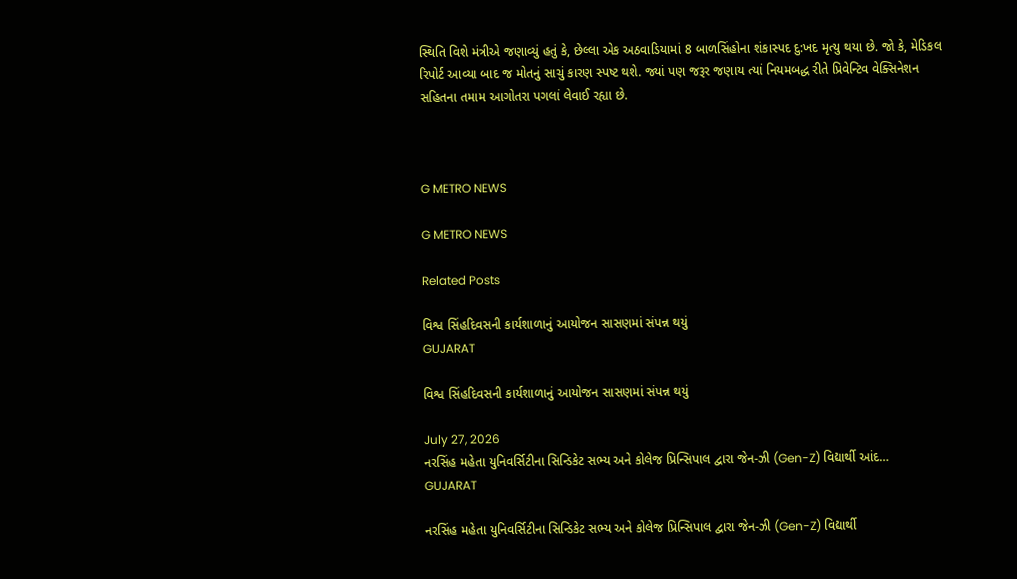સ્થિતિ વિશે મંત્રીએ જણાવ્યું હતું કે, છેલ્લા એક અઠવાડિયામાં 8 બાળસિંહોના શંકાસ્પદ દુ:ખદ મૃત્યુ થયા છે. જો કે, મેડિકલ રિપોર્ટ આવ્યા બાદ જ મોતનું સાચું કારણ સ્પષ્ટ થશે. જ્યાં પણ જરૂર જણાય ત્યાં નિયમબદ્ધ રીતે પ્રિવેન્ટિવ વેક્સિનેશન સહિતના તમામ આગોતરા પગલાં લેવાઈ રહ્યા છે.



G METRO NEWS

G METRO NEWS

Related Posts

વિશ્વ સિંહદિવસની કાર્યશાળાનું આયોજન સાસણમાં સંપન્ન થયું
GUJARAT

વિશ્વ સિંહદિવસની કાર્યશાળાનું આયોજન સાસણમાં સંપન્ન થયું

July 27, 2026
નરસિંહ મહેતા યુનિવર્સિટીના સિન્ડિકેટ સભ્ય અને કોલેજ પ્રિન્સિપાલ દ્વારા જેન-ઝી (Gen-Z) વિદ્યાર્થી આંદ…
GUJARAT

નરસિંહ મહેતા યુનિવર્સિટીના સિન્ડિકેટ સભ્ય અને કોલેજ પ્રિન્સિપાલ દ્વારા જેન-ઝી (Gen-Z) વિદ્યાર્થી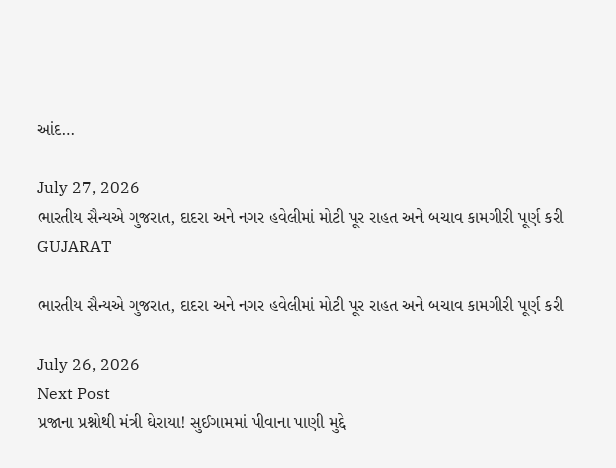આંદ…

July 27, 2026
ભારતીય સૈન્યએ ગુજરાત, દાદરા અને નગર હવેલીમાં મોટી પૂર રાહત અને બચાવ કામગીરી પૂર્ણ કરી
GUJARAT

ભારતીય સૈન્યએ ગુજરાત, દાદરા અને નગર હવેલીમાં મોટી પૂર રાહત અને બચાવ કામગીરી પૂર્ણ કરી

July 26, 2026
Next Post
પ્રજાના પ્રશ્નોથી મંત્રી ઘેરાયા! સુઈગામમાં પીવાના પાણી મુદ્દે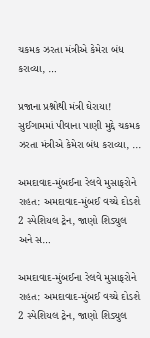ચકમક ઝરતા મંત્રીએ કેમેરા બંધ કરાવ્યા, …

પ્રજાના પ્રશ્નોથી મંત્રી ઘેરાયા! સુઈગામમાં પીવાના પાણી મુદ્દે ચકમક ઝરતા મંત્રીએ કેમેરા બંધ કરાવ્યા, ...

અમદાવાદ-મુંબઈના રેલવે મુસાફરોને રાહત: અમદાવાદ-મુંબઈ વચ્ચે દોડશે 2 સ્પેશિયલ ટ્રેન, જાણો શિડ્યુલ અને સ…

અમદાવાદ-મુંબઈના રેલવે મુસાફરોને રાહત: અમદાવાદ-મુંબઈ વચ્ચે દોડશે 2 સ્પેશિયલ ટ્રેન, જાણો શિડ્યુલ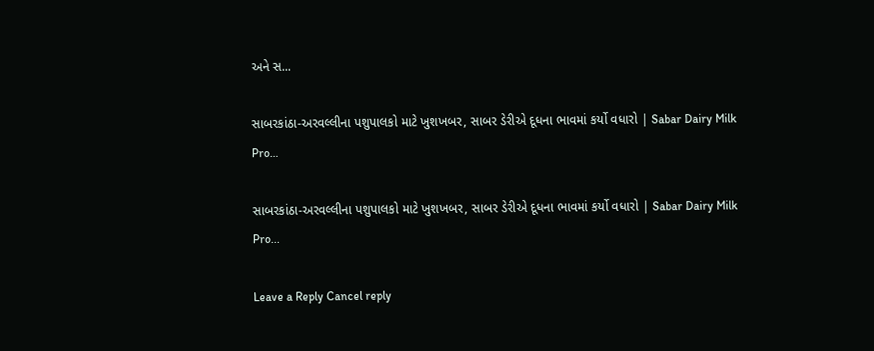અને સ...

સાબરકાંઠા-અરવલ્લીના પશુપાલકો માટે ખુશખબર, સાબર ડેરીએ દૂધના ભાવમાં કર્યો વધારો | Sabar Dairy Milk Pro…

સાબરકાંઠા-અરવલ્લીના પશુપાલકો માટે ખુશખબર, સાબર ડેરીએ દૂધના ભાવમાં કર્યો વધારો | Sabar Dairy Milk Pro...

Leave a Reply Cancel reply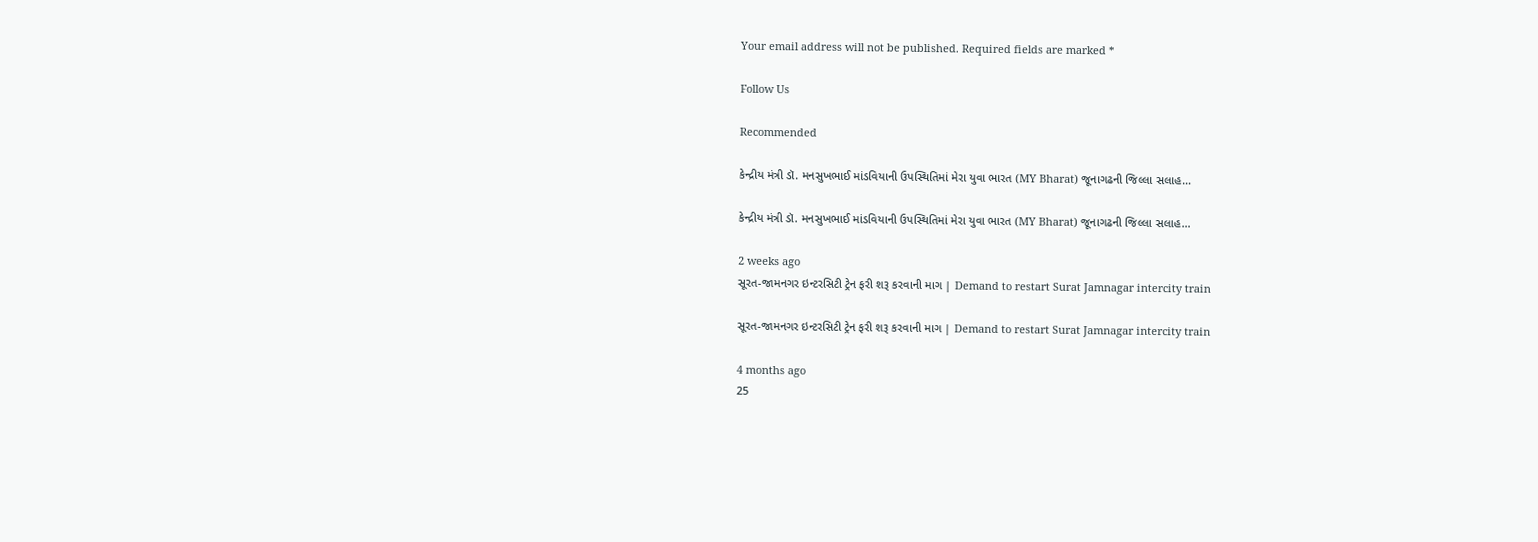Your email address will not be published. Required fields are marked *

Follow Us

Recommended

કેન્દ્રીય મંત્રી ડૉ. મનસુખભાઈ માંડવિયાની ઉપસ્થિતિમાં મેરા યુવા ભારત (MY Bharat) જૂનાગઢની જિલ્લા સલાહ…

કેન્દ્રીય મંત્રી ડૉ. મનસુખભાઈ માંડવિયાની ઉપસ્થિતિમાં મેરા યુવા ભારત (MY Bharat) જૂનાગઢની જિલ્લા સલાહ…

2 weeks ago
સૂરત-જામનગર ઇન્ટરસિટી ટ્રેન ફરી શરૂ કરવાની માગ | Demand to restart Surat Jamnagar intercity train

સૂરત-જામનગર ઇન્ટરસિટી ટ્રેન ફરી શરૂ કરવાની માગ | Demand to restart Surat Jamnagar intercity train

4 months ago
25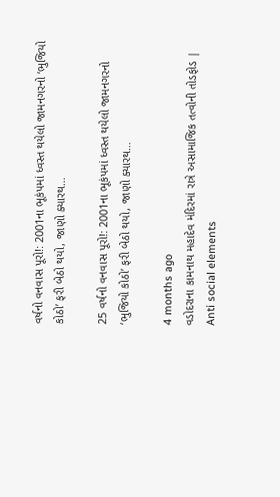વર્ષનો વનવાસ પૂરો!: 2001ના ભૂકંપમાં ધ્વસ્ત થયેલો જામનગરનો ‘ભુજિયો કોઠો’ ફરી બેઠો થયો, જાણો ક્યારથ…

25 વર્ષનો વનવાસ પૂરો!: 2001ના ભૂકંપમાં ધ્વસ્ત થયેલો જામનગરનો ‘ભુજિયો કોઠો’ ફરી બેઠો થયો, જાણો ક્યારથ…

4 months ago
વડોદરાના કામનાથ મહાદેવ મંદિરમાં રાત્રે અસામાજિક તત્વોની તોડફોડ | Anti social elements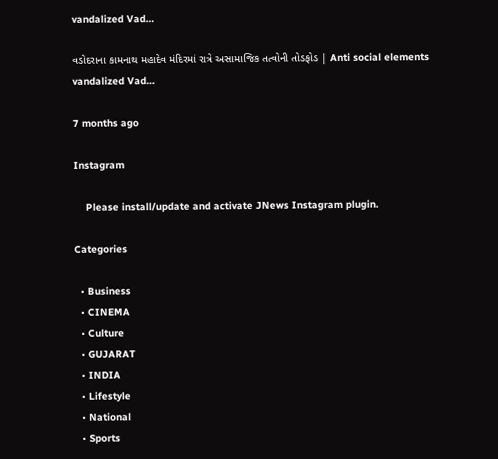vandalized Vad…

વડોદરાના કામનાથ મહાદેવ મંદિરમાં રાત્રે અસામાજિક તત્વોની તોડફોડ | Anti social elements vandalized Vad…

7 months ago

Instagram

    Please install/update and activate JNews Instagram plugin.

Categories

  • Business
  • CINEMA
  • Culture
  • GUJARAT
  • INDIA
  • Lifestyle
  • National
  • Sports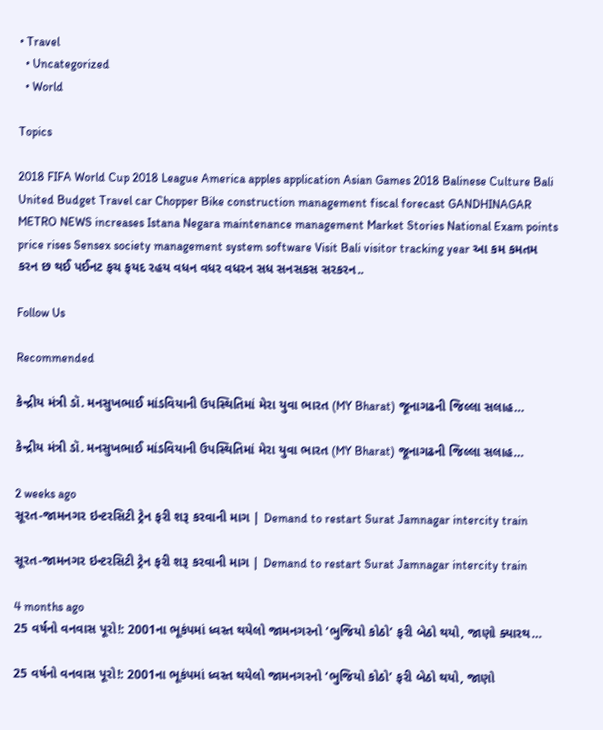• Travel
  • Uncategorized
  • World

Topics

2018 FIFA World Cup 2018 League America apples application Asian Games 2018 Balinese Culture Bali United Budget Travel car Chopper Bike construction management fiscal forecast GANDHINAGAR METRO NEWS increases Istana Negara maintenance management Market Stories National Exam points price rises Sensex society management system software Visit Bali visitor tracking year આ કમ કમતમ કરન છ થઈ પઈનટ ફચ ફયદ રહય વધન વધર વધરન સધ સનસકસ સરકરન..

Follow Us

Recommended

કેન્દ્રીય મંત્રી ડૉ. મનસુખભાઈ માંડવિયાની ઉપસ્થિતિમાં મેરા યુવા ભારત (MY Bharat) જૂનાગઢની જિલ્લા સલાહ…

કેન્દ્રીય મંત્રી ડૉ. મનસુખભાઈ માંડવિયાની ઉપસ્થિતિમાં મેરા યુવા ભારત (MY Bharat) જૂનાગઢની જિલ્લા સલાહ…

2 weeks ago
સૂરત-જામનગર ઇન્ટરસિટી ટ્રેન ફરી શરૂ કરવાની માગ | Demand to restart Surat Jamnagar intercity train

સૂરત-જામનગર ઇન્ટરસિટી ટ્રેન ફરી શરૂ કરવાની માગ | Demand to restart Surat Jamnagar intercity train

4 months ago
25 વર્ષનો વનવાસ પૂરો!: 2001ના ભૂકંપમાં ધ્વસ્ત થયેલો જામનગરનો ‘ભુજિયો કોઠો’ ફરી બેઠો થયો, જાણો ક્યારથ…

25 વર્ષનો વનવાસ પૂરો!: 2001ના ભૂકંપમાં ધ્વસ્ત થયેલો જામનગરનો ‘ભુજિયો કોઠો’ ફરી બેઠો થયો, જાણો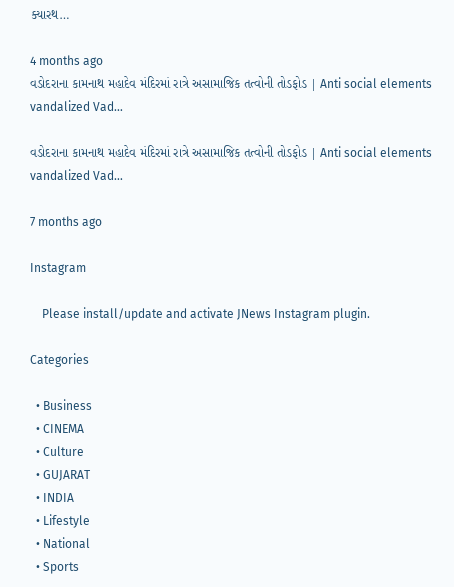ક્યારથ…

4 months ago
વડોદરાના કામનાથ મહાદેવ મંદિરમાં રાત્રે અસામાજિક તત્વોની તોડફોડ | Anti social elements vandalized Vad…

વડોદરાના કામનાથ મહાદેવ મંદિરમાં રાત્રે અસામાજિક તત્વોની તોડફોડ | Anti social elements vandalized Vad…

7 months ago

Instagram

    Please install/update and activate JNews Instagram plugin.

Categories

  • Business
  • CINEMA
  • Culture
  • GUJARAT
  • INDIA
  • Lifestyle
  • National
  • Sports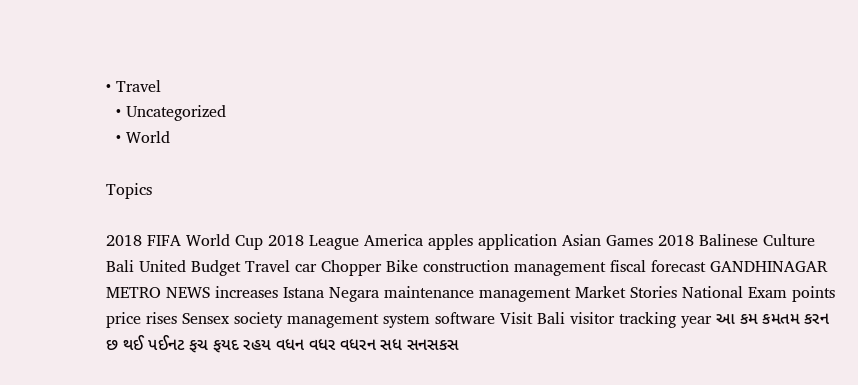• Travel
  • Uncategorized
  • World

Topics

2018 FIFA World Cup 2018 League America apples application Asian Games 2018 Balinese Culture Bali United Budget Travel car Chopper Bike construction management fiscal forecast GANDHINAGAR METRO NEWS increases Istana Negara maintenance management Market Stories National Exam points price rises Sensex society management system software Visit Bali visitor tracking year આ કમ કમતમ કરન છ થઈ પઈનટ ફચ ફયદ રહય વધન વધર વધરન સધ સનસકસ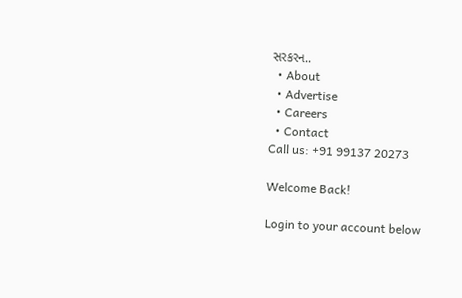સરકરન..
  • About
  • Advertise
  • Careers
  • Contact
Call us: +91 99137 20273

Welcome Back!

Login to your account below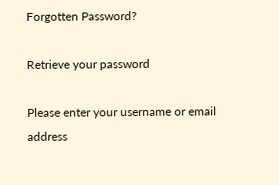Forgotten Password?

Retrieve your password

Please enter your username or email address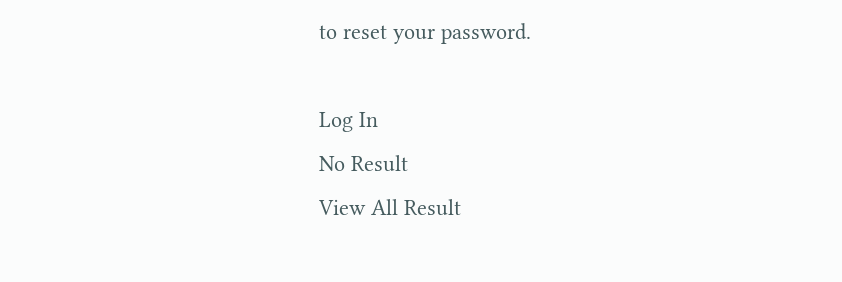to reset your password.

Log In
No Result
View All Result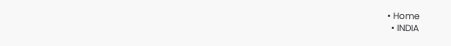• Home
  • INDIA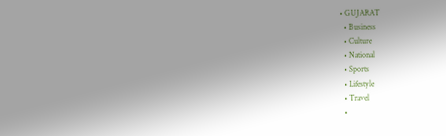• GUJARAT
  • Business
  • Culture
  • National
  • Sports
  • Lifestyle
  • Travel
  •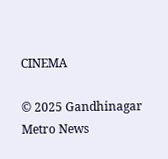CINEMA

© 2025 Gandhinagar Metro News